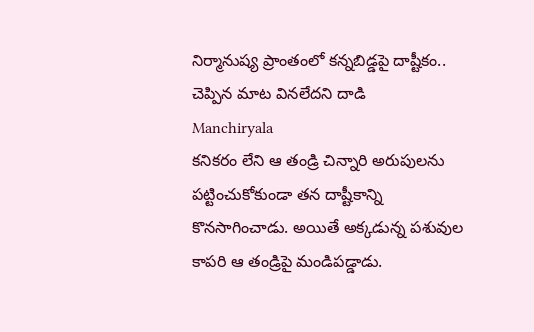నిర్మానుష్య ప్రాంతంలో కన్నబిడ్డపై దాష్టీకం.. చెప్పిన మాట వినలేదని దాడి
Manchiryala
కనికరం లేని ఆ తండ్రి చిన్నారి అరుపులను పట్టించుకోకుండా తన దాష్టీకాన్ని కొనసాగించాడు. అయితే అక్కడున్న పశువుల కాపరి ఆ తండ్రిపై మండిపడ్డాడు.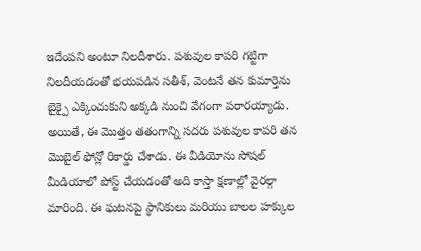ఇదేంపని అంటూ నిలదీశారు. పశువుల కాపరి గట్టిగా నిలదీయడంతో భయపడిన సతీశ్, వెంటనే తన కుమార్తెను బైక్పై ఎక్కించుకుని అక్కడి నుంచి వేగంగా పరారయ్యాడు.
అయితే, ఈ మొత్తం తతంగాన్ని సదరు పశువుల కాపరి తన మొబైల్ ఫోన్లో రికార్డు చేశాడు. ఈ వీడియోను సోషల్ మీడియాలో పోస్ట్ చేయడంతో అది కాస్తా క్షణాల్లో వైరల్గా మారింది. ఈ ఘటనపై స్థానికులు మరియు బాలల హక్కుల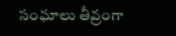సంఘాలు తీవ్రంగా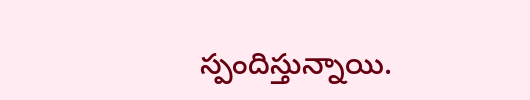స్పందిస్తున్నాయి.